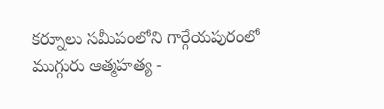కర్నూలు సమీపంలోని గార్గేయపురంలో ముగ్గురు ఆత్మహత్య -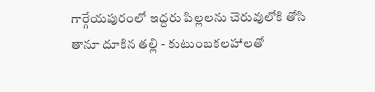గార్గేయపురంలో ఇద్దరు పిల్లలను చెరువులోకి తోసి తానూ దూకిన తల్లి - కుటుంబకలహాలతో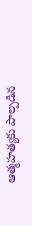ఆత్మహత్యకు పాల్పడిన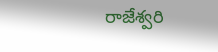రాజేశ్వరి